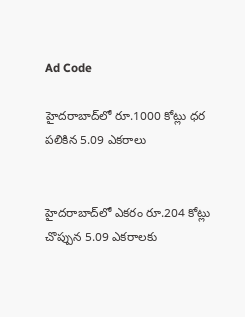Ad Code

హైదరాబాద్‌లో రూ.1000 కోట్లు ధర పలికిన 5.09 ఎకరాలు


హైదరాబాద్‌లో ఎకరం రూ.204 కోట్లు చొప్పున 5.09 ఎకరాలకు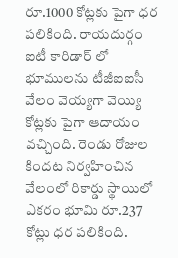రూ.1000 కోట్లకు పైగా ధర పలికింది. రాయదుర్గం ఐటీ కారిడార్ లో  భూములను టీజీఐఐసీ వేలం వెయ్యగా వెయ్యి కోట్లకు పైగా ఆదాయం వచ్చింది. రెండు రోజుల కిందట నిర్వహించిన వేలంలో రికార్డు స్థాయిలో ఎకరం భూమి రూ.237 కోట్లు ధర పలికింది.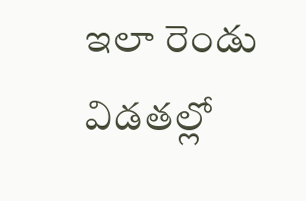ఇలా రెండు విడతల్లో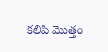కలిపి మొత్తం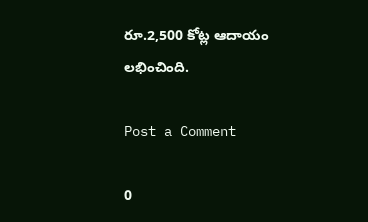రూ.2,500 కోట్ల ఆదాయం లభించింది.

Post a Comment

0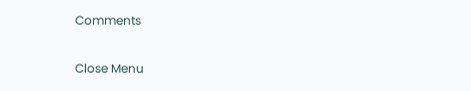Comments

Close Menu